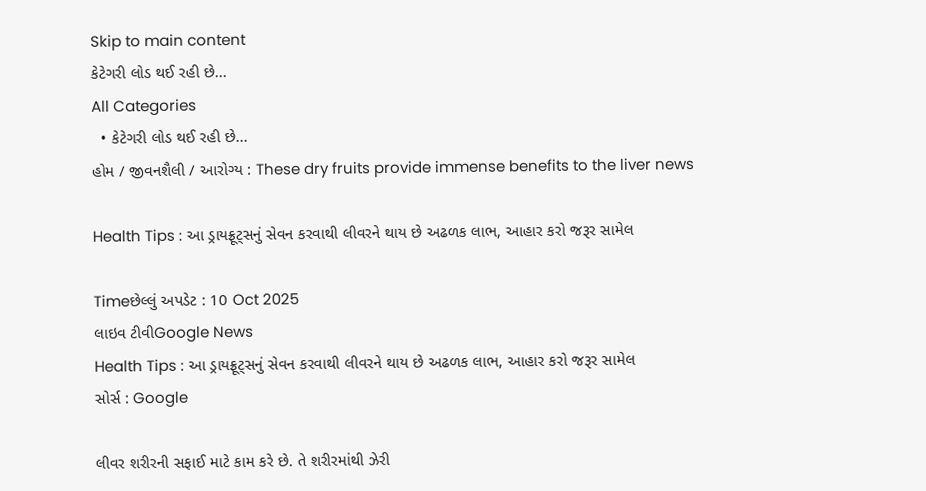Skip to main content
કેટેગરી લોડ થઈ રહી છે...
All Categories
  • કેટેગરી લોડ થઈ રહી છે...
હોમ / જીવનશૈલી / આરોગ્ય : These dry fruits provide immense benefits to the liver news

Health Tips : આ ડ્રાયફ્રૂટ્સનું સેવન કરવાથી લીવરને થાય છે અઢળક લાભ, આહાર કરો જરૂર સામેલ

Timeછેલ્લું અપડેટ : 10 Oct 2025
લાઇવ ટીવીGoogle News
Health Tips : આ ડ્રાયફ્રૂટ્સનું સેવન કરવાથી લીવરને થાય છે અઢળક લાભ, આહાર કરો જરૂર સામેલ
સોર્સ : Google

લીવર શરીરની સફાઈ માટે કામ કરે છે. તે શરીરમાંથી ઝેરી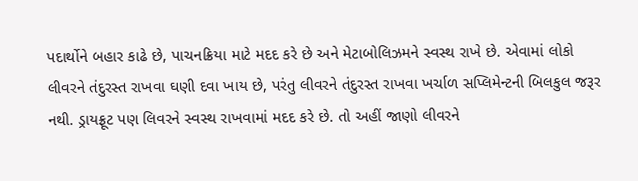પદાર્થોને બહાર કાઢે છે, પાચનક્રિયા માટે મદદ કરે છે અને મેટાબોલિઝમને સ્વસ્થ રાખે છે. એવામાં લોકો લીવરને તંદુરસ્ત રાખવા ઘણી દવા ખાય છે, પરંતુ લીવરને તંદુરસ્ત રાખવા ખર્ચાળ સપ્લિમેન્ટની બિલકુલ જરૂર નથી. ડ્રાયફ્રૂટ પણ લિવરને સ્વસ્થ રાખવામાં મદદ કરે છે. તો અહીં જાણો લીવરને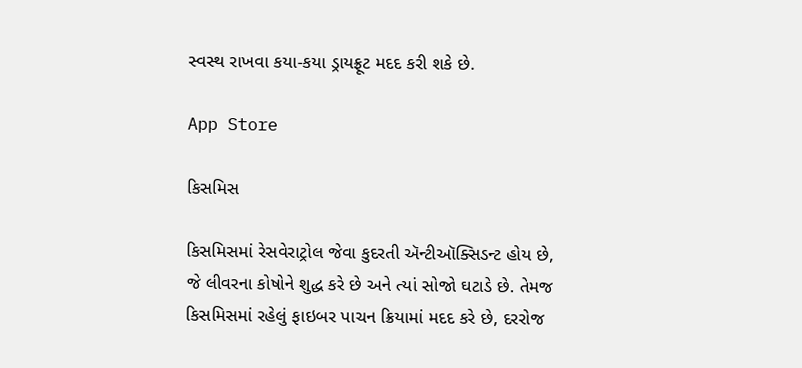સ્વસ્થ રાખવા કયા-કયા ડ્રાયફ્રૂટ મદદ કરી શકે છે.

App Store

કિસમિસ

કિસમિસમાં રેસવેરાટ્રોલ જેવા કુદરતી ઍન્ટીઑક્સિડન્ટ હોય છે, જે લીવરના કોષોને શુદ્ધ કરે છે અને ત્યાં સોજો ઘટાડે છે. તેમજ કિસમિસમાં રહેલું ફાઇબર પાચન ક્રિયામાં મદદ કરે છે, દરરોજ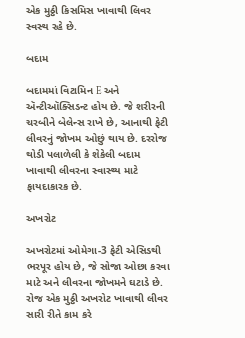એક મુઠ્ઠી કિસમિસ ખાવાથી લિવર સ્વસ્થ રહે છે.

બદામ

બદામમાં વિટામિન E અને ઍન્ટીઑક્સિડન્ટ હોય છે. જે શરીરની ચરબીને બેલેન્સ રાખે છે, આનાથી ફેટી લીવરનું જોખમ ઓછું થાય છે. દરરોજ થોડી પલાળેલી કે શેકેલી બદામ ખાવાથી લીવરના સ્વાસ્થ્ય માટે ફાયદાકારક છે.

અખરોટ

અખરોટમાં ઓમેગા-3 ફેટી એસિડથી ભરપૂર હોય છે, જે સોજા ઓછા કરવા માટે અને લીવરના જોખમને ઘટાડે છે. રોજ એક મુઠ્ઠી અખરોટ ખાવાથી લીવર સારી રીતે કામ કરે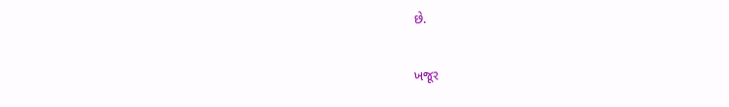છે.

ખજૂર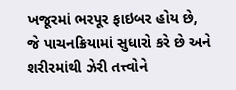ખજૂરમાં ભરપૂર ફાઇબર હોય છે, જે પાચનક્રિયામાં સુધારો કરે છે અને શરીરમાંથી ઝેરી તત્ત્વોને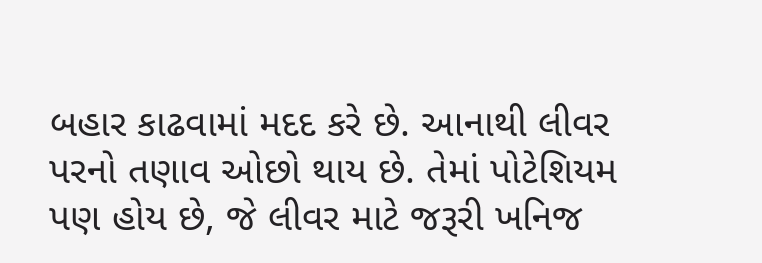બહાર કાઢવામાં મદદ કરે છે. આનાથી લીવર પરનો તણાવ ઓછો થાય છે. તેમાં પોટેશિયમ પણ હોય છે, જે લીવર માટે જરૂરી ખનિજ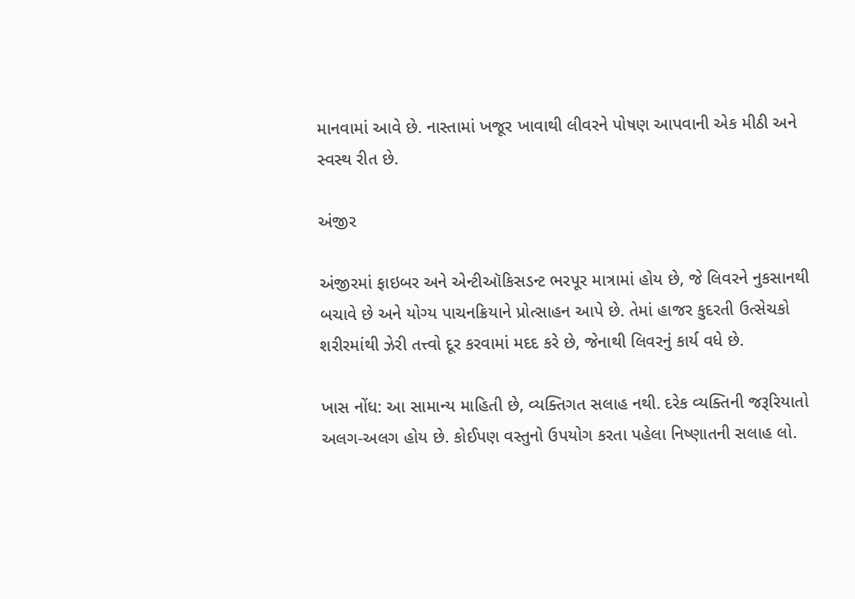માનવામાં આવે છે. નાસ્તામાં ખજૂર ખાવાથી લીવરને પોષણ આપવાની એક મીઠી અને સ્વસ્થ રીત છે.

અંજીર

અંજીરમાં ફાઇબર અને એન્ટીઑકિસડન્ટ ભરપૂર માત્રામાં હોય છે, જે લિવરને નુકસાનથી બચાવે છે અને યોગ્ય પાચનક્રિયાને પ્રોત્સાહન આપે છે. તેમાં હાજર કુદરતી ઉત્સેચકો શરીરમાંથી ઝેરી તત્ત્વો દૂર કરવામાં મદદ કરે છે, જેનાથી લિવરનું કાર્ય વધે છે.

ખાસ નોંધ: આ સામાન્ય માહિતી છે, વ્યક્તિગત સલાહ નથી. દરેક વ્યક્તિની જરૂરિયાતો અલગ-અલગ હોય છે. કોઈપણ વસ્તુનો ઉપયોગ કરતા પહેલા નિષ્ણાતની સલાહ લો.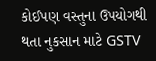કોઈપણ વસ્તુના ઉપયોગથી થતા નુકસાન માટે GSTV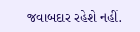જવાબદાર રહેશે નહીં.